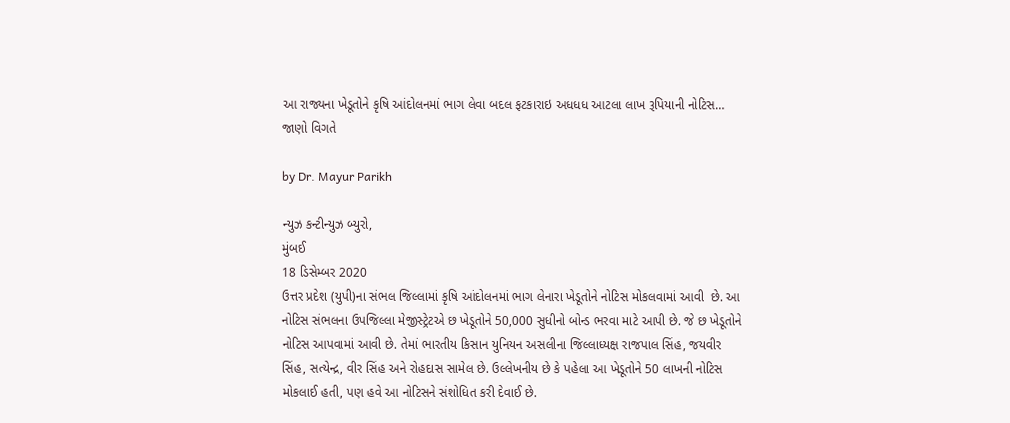આ રાજ્યના ખેડૂતોને કૃષિ આંદોલનમાં ભાગ લેવા બદલ ફટકારાઇ અધધધ આટલા લાખ રૂપિયાની નોટિસ… જાણો વિગતે

by Dr. Mayur Parikh

ન્યુઝ કન્ટીન્યુઝ બ્યુરો,
મુંબઈ
18 ડિસેમ્બર 2020
ઉત્તર પ્રદેશ (યુપી)ના સંભલ જિલ્લામાં કૃષિ આંદોલનમાં ભાગ લેનારા ખેડૂતોને નોટિસ મોકલવામાં આવી  છે. આ નોટિસ સંભલના ઉપજિલ્લા મેજીસ્ટ્રેટએ છ ખેડૂતોને 50,000 સુધીનો બોન્ડ ભરવા માટે આપી છે. જે છ ખેડૂતોને નોટિસ આપવામાં આવી છે. તેમાં ભારતીય કિસાન યુનિયન અસલીના જિલ્લાધ્યક્ષ રાજપાલ સિંહ, જયવીર સિંહ, સત્યેન્દ્ર, વીર સિંહ અને રોહદાસ સામેલ છે. ઉલ્લેખનીય છે કે પહેલા આ ખેડૂતોને 50 લાખની નોટિસ મોકલાઈ હતી, પણ હવે આ નોટિસને સંશોધિત કરી દેવાઈ છે.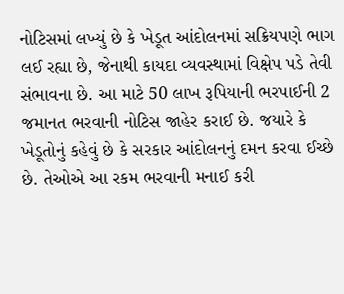નોટિસમાં લખ્યું છે કે ખેડૂત આંદોલનમાં સક્રિયપણે ભાગ લઈ રહ્યા છે, જેનાથી કાયદા વ્યવસ્થામાં વિક્ષેપ પડે તેવી સંભાવના છે. આ માટે 50 લાખ રૂપિયાની ભરપાઈની 2 જમાનત ભરવાની નોટિસ જાહેર કરાઈ છે. જયારે કે ખેડૂતોનું કહેવું છે કે સરકાર આંદોલનનું દમન કરવા ઈચ્છે છે. તેઓએ આ રકમ ભરવાની મનાઈ કરી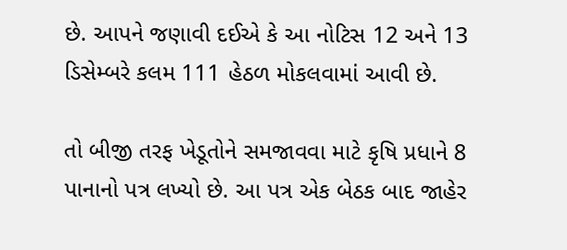છે. આપને જણાવી દઈએ કે આ નોટિસ 12 અને 13 ડિસેમ્બરે કલમ 111 હેઠળ મોકલવામાં આવી છે.

તો બીજી તરફ ખેડૂતોને સમજાવવા માટે કૃષિ પ્રધાને 8 પાનાનો પત્ર લખ્યો છે. આ પત્ર એક બેઠક બાદ જાહેર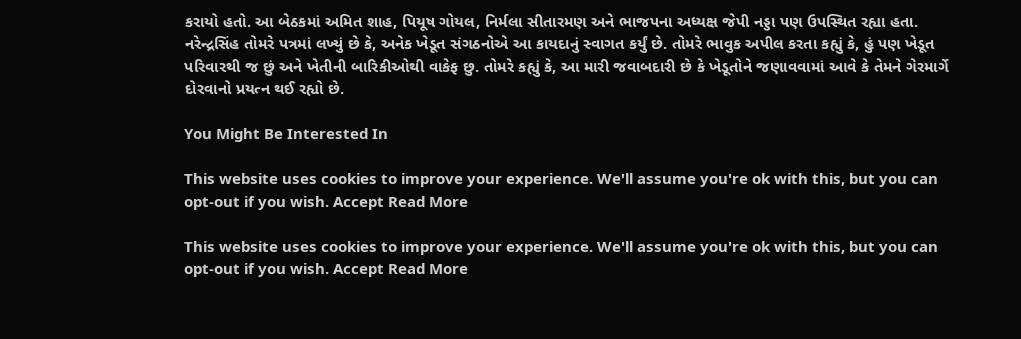કરાયો હતો. આ બેઠકમાં અમિત શાહ, પિયૂષ ગોયલ, નિર્મલા સીતારમણ અને ભાજપના અધ્યક્ષ જેપી નડ્ડા પણ ઉપસ્થિત રહ્યા હતા. નરેન્દ્રસિંહ તોમરે પત્રમાં લખ્યું છે કે, અનેક ખેડૂત સંગઠનોએ આ કાયદાનું સ્વાગત કર્યું છે. તોમરે ભાવુક અપીલ કરતા કહ્યું કે, હું પણ ખેડૂત પરિવારથી જ છું અને ખેતીની બારિકીઓથી વાકેફ છુ. તોમરે કહ્યું કે, આ મારી જવાબદારી છે કે ખેડૂતોને જણાવવામાં આવે કે તેમને ગેરમાર્ગે દોરવાનો પ્રયત્ન થઈ રહ્યો છે.

You Might Be Interested In

This website uses cookies to improve your experience. We'll assume you're ok with this, but you can opt-out if you wish. Accept Read More

This website uses cookies to improve your experience. We'll assume you're ok with this, but you can opt-out if you wish. Accept Read More